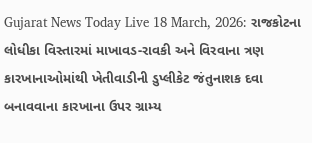Gujarat News Today Live 18 March, 2026: રાજકોટના લોધીકા વિસ્તારમાં માખાવડ-રાવકી અને વિરવાના ત્રણ કારખાનાઓમાંથી ખેતીવાડીની ડુપ્લીકેટ જંતુનાશક દવા બનાવવાના કારખાના ઉપર ગ્રામ્ય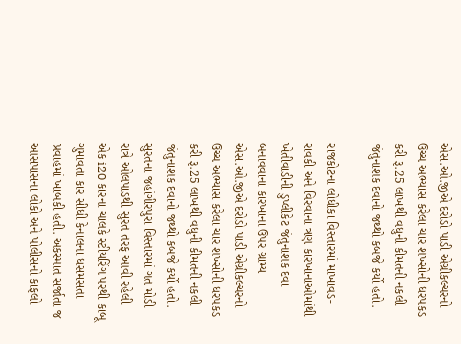એસ.ઓ.જીએ દરોડો પાડી એગ્રીકલ્ચરનો ઉચ્ચ અભ્યાસ કરેલા ચાર શખ્સોની ધરપકડ કરી રૂ.25 લાખથી વધુની કીમતની નકલી જંતુનાશક દવાનો જથ્થો કબજે કર્યો હતો.

રાજકોટના લોધીકા વિસ્તારમાં માખાવડ-રાવકી અને વિરવાના ત્રણ કારખાનાઓમાંથી ખેતીવાડીની ડુપ્લીકેટ જંતુનાશક દવા બનાવવાના કારખાના ઉપર ગ્રામ્ય એસ.ઓ.જીએ દરોડો પાડી એગ્રીકલ્ચરનો ઉચ્ચ અભ્યાસ કરેલા ચાર શખ્સોની ધરપકડ કરી રૂ.25 લાખથી વધુની કીમતની નકલી જંતુનાશક દવાનો જથ્થો કબજે કર્યો હતો.
સુરતના જહાંગીરપુરા વિસ્તારમાં ગત મોડી રાત્રે ઓલપાડથી સુરત તરફ આવી રહેલી એક i20 કારના ચાલકે સ્ટીયરિંગ પરથી કાબૂ ગુમાવતા કાર સીધી કેનાલના ધસમસતા પ્રવાહમાં ખાબકી હતી. અકસ્માત સર્જાતા જ આસપાસના લોકો અને પોલીસનો કાફલો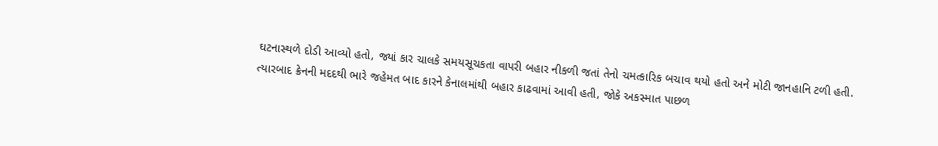ઘટનાસ્થળે દોડી આવ્યો હતો, જ્યાં કાર ચાલકે સમયસૂચકતા વાપરી બહાર નીકળી જતાં તેનો ચમત્કારિક બચાવ થયો હતો અને મોટી જાનહાનિ ટળી હતી. ત્યારબાદ ક્રેનની મદદથી ભારે જહેમત બાદ કારને કેનાલમાંથી બહાર કાઢવામાં આવી હતી, જોકે અકસ્માત પાછળ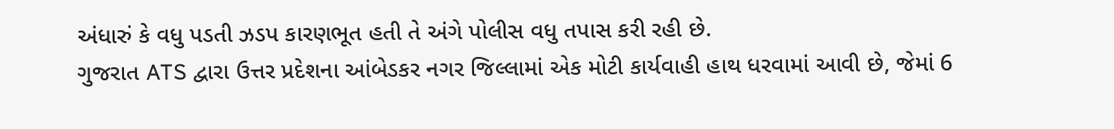અંધારું કે વધુ પડતી ઝડપ કારણભૂત હતી તે અંગે પોલીસ વધુ તપાસ કરી રહી છે.
ગુજરાત ATS દ્વારા ઉત્તર પ્રદેશના આંબેડકર નગર જિલ્લામાં એક મોટી કાર્યવાહી હાથ ધરવામાં આવી છે, જેમાં 6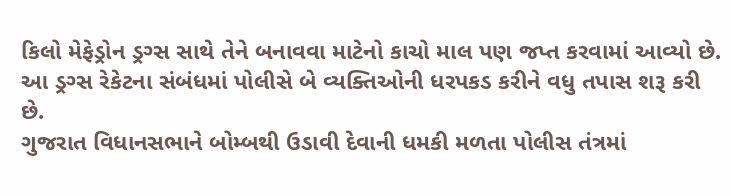કિલો મેફેડ્રોન ડ્રગ્સ સાથે તેને બનાવવા માટેનો કાચો માલ પણ જપ્ત કરવામાં આવ્યો છે. આ ડ્રગ્સ રેકેટના સંબંધમાં પોલીસે બે વ્યક્તિઓની ધરપકડ કરીને વધુ તપાસ શરૂ કરી છે.
ગુજરાત વિધાનસભાને બોમ્બથી ઉડાવી દેવાની ધમકી મળતા પોલીસ તંત્રમાં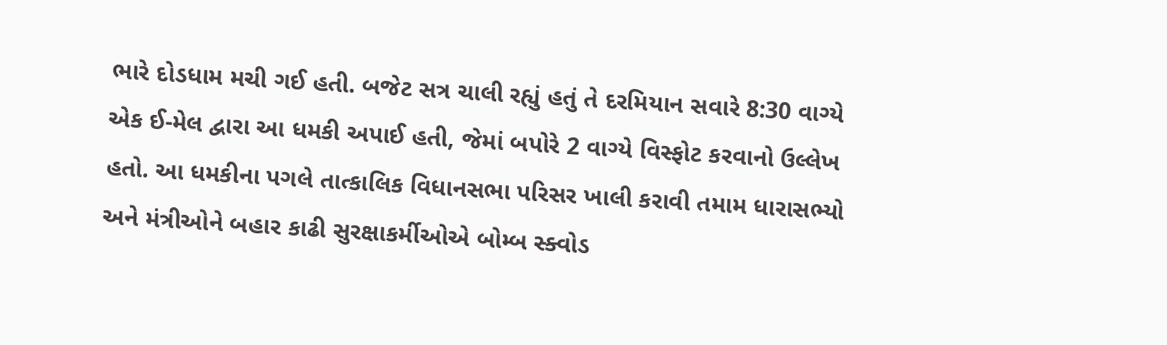ભારે દોડધામ મચી ગઈ હતી. બજેટ સત્ર ચાલી રહ્યું હતું તે દરમિયાન સવારે 8:30 વાગ્યે એક ઈ-મેલ દ્વારા આ ધમકી અપાઈ હતી, જેમાં બપોરે 2 વાગ્યે વિસ્ફોટ કરવાનો ઉલ્લેખ હતો. આ ધમકીના પગલે તાત્કાલિક વિધાનસભા પરિસર ખાલી કરાવી તમામ ધારાસભ્યો અને મંત્રીઓને બહાર કાઢી સુરક્ષાકર્મીઓએ બોમ્બ સ્ક્વોડ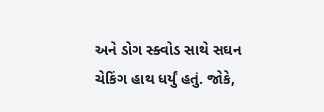અને ડોગ સ્ક્વોડ સાથે સઘન ચેકિંગ હાથ ધર્યું હતું. જોકે,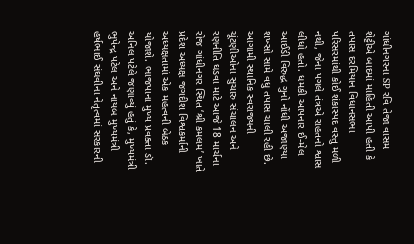ગાંધીનગરના SP રવિ તેજા વાસમ શેટ્ટીએ બાદમાં માહિતી આપી હતી કે તપાસ દરમિયાન વિધાનસભા પરિસરમાંથી કોઈ શંકાસ્પદ વસ્તુ મળી નથી, જેના પગલે તંત્રએ રાહતનો શ્વાસ લીધો હતો. ધમકી આપનાર ઈ-મેલ આઈડી વિરુદ્ધ ગુનો નોંધી અજાણ્યા શખ્સો સામે વધુ તપાસ ચાલી રહી છે.
આગામી સ્થાનિક સ્વરાજ્યની ચૂંટણીઓના સુચારુ સંચાલન અને રણનીતિ ઘડવા માટે આજે 18 માર્ચના રોજ ગાંધીનગર સ્થિત ‘શ્રી કમલમ’ ખાતે પ્રદેશ અધ્યક્ષ જગદીશ વિશ્વકર્માની અધ્યક્ષતામાં એક મહત્વની બેઠક યોજાશે. ભાજપાના મુખ્ય પ્રવક્તા ડૉ. અનિલ પટેલે જણાવ્યું હતું કે, મુખ્યમંત્રી ભુપેન્દ્ર પટેલ અને નાયબ મુખ્યમંત્રી હર્ષભાઈ સંઘવીના નેતૃત્વમાં સરકારની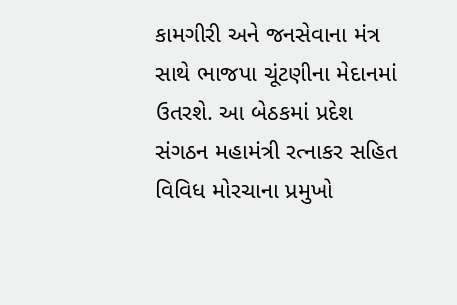કામગીરી અને જનસેવાના મંત્ર સાથે ભાજપા ચૂંટણીના મેદાનમાં ઉતરશે. આ બેઠકમાં પ્રદેશ સંગઠન મહામંત્રી રત્નાકર સહિત વિવિધ મોરચાના પ્રમુખો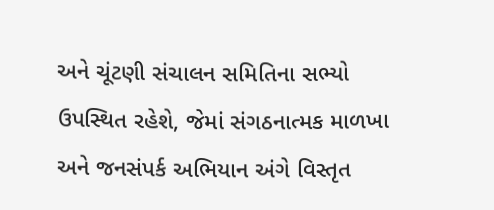અને ચૂંટણી સંચાલન સમિતિના સભ્યો ઉપસ્થિત રહેશે, જેમાં સંગઠનાત્મક માળખા અને જનસંપર્ક અભિયાન અંગે વિસ્તૃત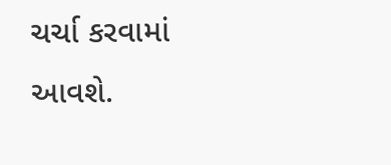ચર્ચા કરવામાં આવશે.